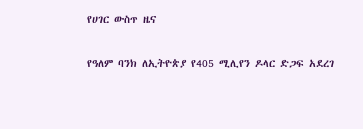የሀገር ውስጥ ዜና

የዓለም ባንክ ለኢትዮጵያ የ405 ሚሊየን ዶላር ድጋፍ አደረገ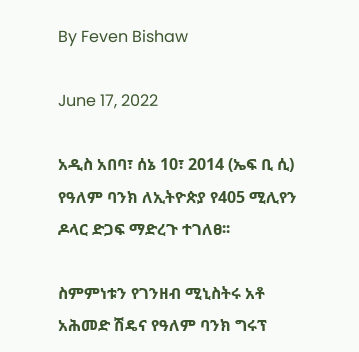By Feven Bishaw

June 17, 2022

አዲስ አበባ፣ ሰኔ 10፣ 2014 (ኤፍ ቢ ሲ) የዓለም ባንክ ለኢትዮጵያ የ405 ሚሊየን ዶላር ድጋፍ ማድረጉ ተገለፀ፡፡

ስምምነቱን የገንዘብ ሚኒስትሩ አቶ አሕመድ ሽዴና የዓለም ባንክ ግሩፕ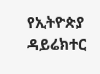የኢትዮጵያ ዳይሬክተር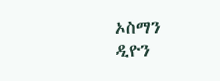ኦስማን ዲዮን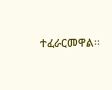ተፈራርመዋል፡፡